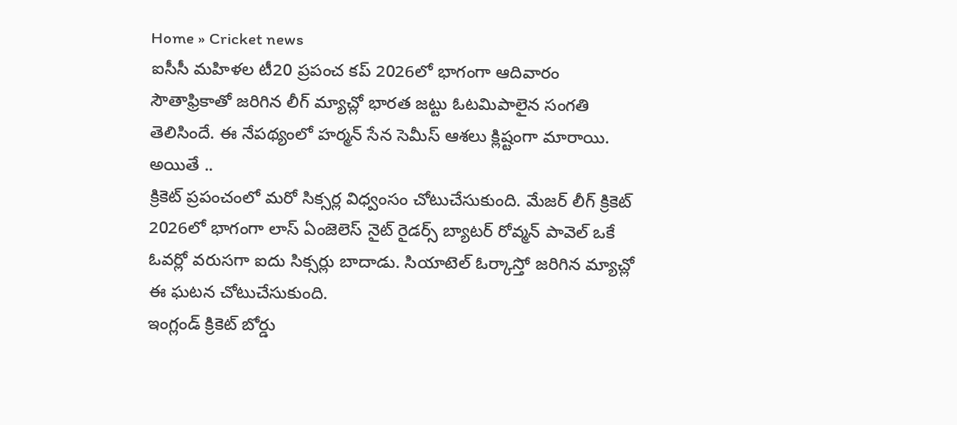Home » Cricket news
ఐసీసీ మహిళల టీ20 ప్రపంచ కప్ 2026లో భాగంగా ఆదివారం సౌతాఫ్రికాతో జరిగిన లీగ్ మ్యాచ్లో భారత జట్టు ఓటమిపాలైన సంగతి తెలిసిందే. ఈ నేపథ్యంలో హర్మన్ సేన సెమీస్ ఆశలు క్లిష్టంగా మారాయి. అయితే ..
క్రికెట్ ప్రపంచంలో మరో సిక్సర్ల విధ్వంసం చోటుచేసుకుంది. మేజర్ లీగ్ క్రికెట్ 2026లో భాగంగా లాస్ ఏంజెలెస్ నైట్ రైడర్స్ బ్యాటర్ రోవ్మన్ పావెల్ ఒకే ఓవర్లో వరుసగా ఐదు సిక్సర్లు బాదాడు. సియాటెల్ ఓర్కాస్తో జరిగిన మ్యాచ్లో ఈ ఘటన చోటుచేసుకుంది.
ఇంగ్లండ్ క్రికెట్ బోర్డు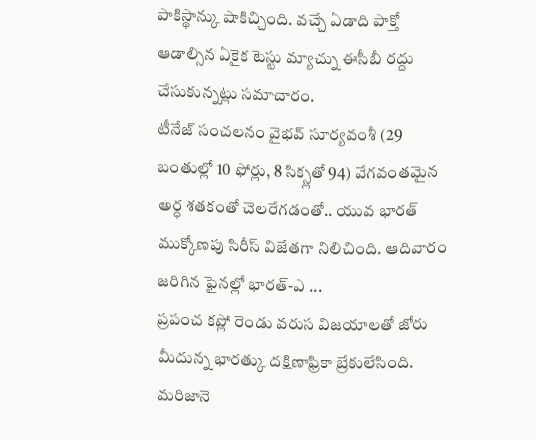పాకిస్థాన్కు షాకిచ్చింది. వచ్చే ఏడాది పాక్తో ఆడాల్సిన ఏకైక టెస్టు మ్యాచ్ను ఈసీబీ రద్దు చేసుకున్నట్లు సమాచారం.
టీనేజ్ సంచలనం వైభవ్ సూర్యవంశీ (29 బంతుల్లో 10 ఫోర్లు, 8 సిక్స్లతో 94) వేగవంతమైన అర్ధ శతకంతో చెలరేగడంతో.. యువ భారత్ ముక్కోణపు సిరీస్ విజేతగా నిలిచింది. ఆదివారం జరిగిన ఫైనల్లో భారత్-ఎ ...
ప్రపంచ కప్లో రెండు వరుస విజయాలతో జోరు మీదున్న భారత్కు దక్షిణాఫ్రికా బ్రేకులేసింది. మరిజానె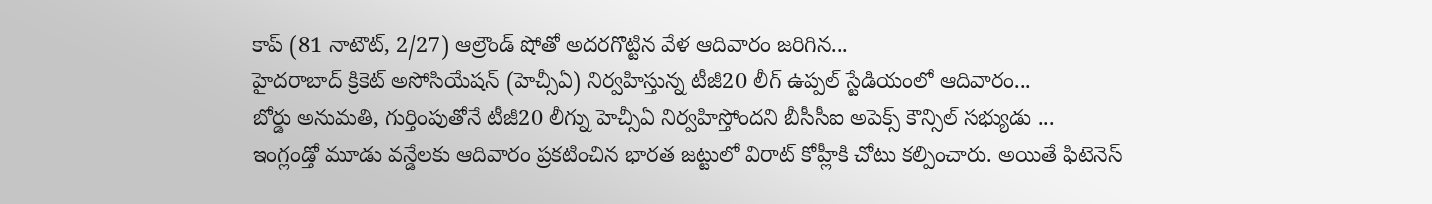కాప్ (81 నాటౌట్, 2/27) ఆల్రౌండ్ షోతో అదరగొట్టిన వేళ ఆదివారం జరిగిన...
హైదరాబాద్ క్రికెట్ అసోసియేషన్ (హెచ్సీఏ) నిర్వహిస్తున్న టీజీ20 లీగ్ ఉప్పల్ స్టేడియంలో ఆదివారం...
బోర్డు అనుమతి, గుర్తింపుతోనే టీజీ20 లీగ్ను హెచ్సీఏ నిర్వహిస్తోందని బీసీసీఐ అపెక్స్ కౌన్సిల్ సభ్యుడు ...
ఇంగ్లండ్తో మూడు వన్డేలకు ఆదివారం ప్రకటించిన భారత జట్టులో విరాట్ కోహ్లీకి చోటు కల్పించారు. అయితే ఫిటెనెస్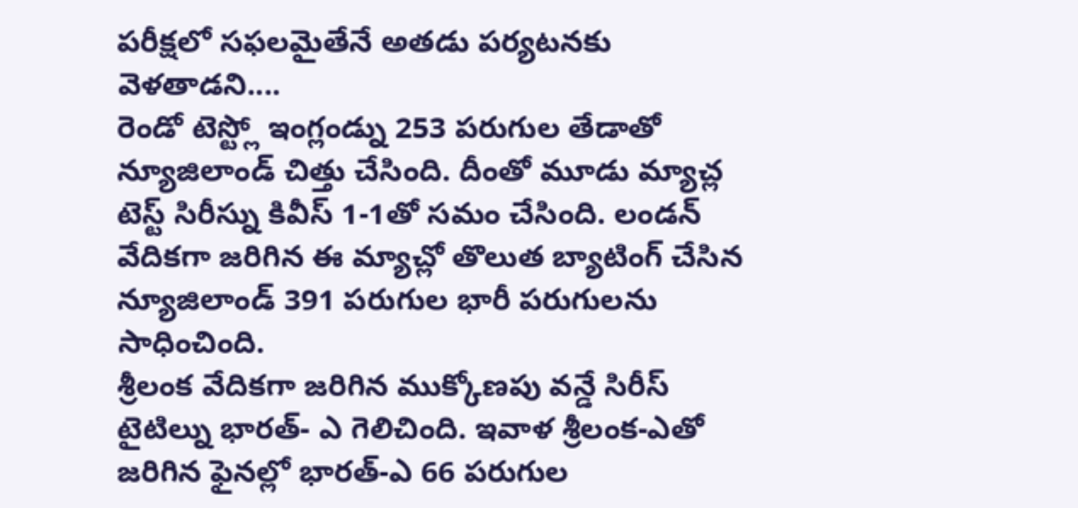పరీక్షలో సఫలమైతేనే అతడు పర్యటనకు వెళతాడని....
రెండో టెస్ట్లో ఇంగ్లండ్ను 253 పరుగుల తేడాతో న్యూజిలాండ్ చిత్తు చేసింది. దీంతో మూడు మ్యాచ్ల టెస్ట్ సిరీస్ను కివీస్ 1-1తో సమం చేసింది. లండన్ వేదికగా జరిగిన ఈ మ్యాచ్లో తొలుత బ్యాటింగ్ చేసిన న్యూజిలాండ్ 391 పరుగుల భారీ పరుగులను సాధించింది.
శ్రీలంక వేదికగా జరిగిన ముక్కోణపు వన్డే సిరీస్ టైటిల్ను భారత్- ఎ గెలిచింది. ఇవాళ శ్రీలంక-ఎతో జరిగిన ఫైనల్లో భారత్-ఎ 66 పరుగుల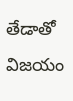తేడాతో విజయం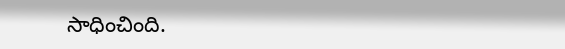సాధించింది.